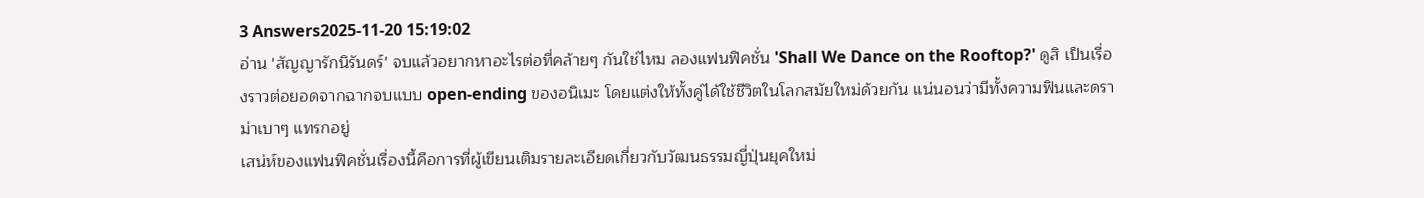3 Answers2025-11-20 15:19:02
อ่าน 'สัญญารักนิรันดร์' จบแล้วอยากหาอะไรต่อที่คล้ายๆ กันใช่ไหม ลองแฟนฟิคชั่น 'Shall We Dance on the Rooftop?' ดูสิ เป็นเรื่องราวต่อยอดจากฉากจบแบบ open-ending ของอนิเมะ โดยแต่งให้ทั้งคู่ได้ใช้ชีวิตในโลกสมัยใหม่ด้วยกัน แน่นอนว่ามีทั้งความฟินและดราม่าเบาๆ แทรกอยู่
เสน่ห์ของแฟนฟิคชั่นเรื่องนี้คือการที่ผู้เขียนเติมรายละเอียดเกี่ยวกับวัฒนธรรมญี่ปุ่นยุคใหม่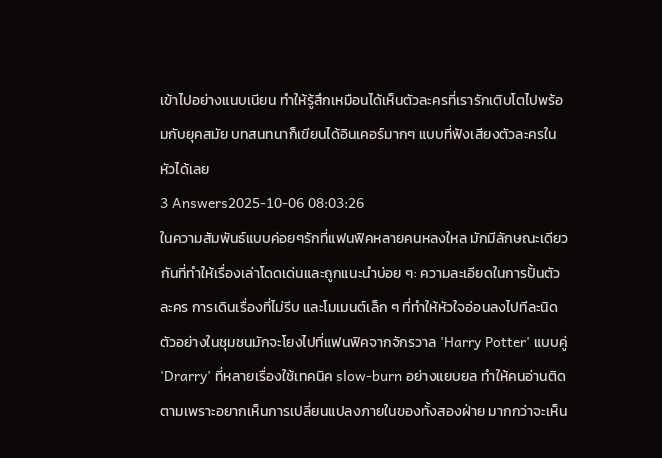เข้าไปอย่างแนบเนียน ทำให้รู้สึกเหมือนได้เห็นตัวละครที่เรารักเติบโตไปพร้อมกับยุคสมัย บทสนทนาก็เขียนได้อินเคอร์มากๆ แบบที่ฟังเสียงตัวละครในหัวได้เลย
3 Answers2025-10-06 08:03:26
ในความสัมพันธ์แบบค่อยๆรักที่แฟนฟิคหลายคนหลงใหล มักมีลักษณะเดียวกันที่ทำให้เรื่องเล่าโดดเด่นและถูกแนะนำบ่อย ๆ: ความละเอียดในการปั้นตัวละคร การเดินเรื่องที่ไม่รีบ และโมเมนต์เล็ก ๆ ที่ทำให้หัวใจอ่อนลงไปทีละนิด ตัวอย่างในชุมชนมักจะโยงไปที่แฟนฟิคจากจักรวาล 'Harry Potter' แบบคู่ 'Drarry' ที่หลายเรื่องใช้เทคนิค slow-burn อย่างแยบยล ทำให้คนอ่านติดตามเพราะอยากเห็นการเปลี่ยนแปลงภายในของทั้งสองฝ่าย มากกว่าจะเห็น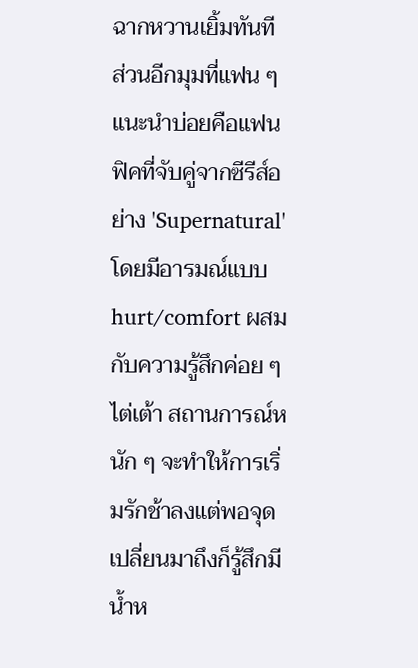ฉากหวานเยิ้มทันที
ส่วนอีกมุมที่แฟน ๆ แนะนำบ่อยคือแฟนฟิคที่จับคู่จากซีรีส์อย่าง 'Supernatural' โดยมีอารมณ์แบบ hurt/comfort ผสมกับความรู้สึกค่อย ๆ ไต่เต้า สถานการณ์หนัก ๆ จะทำให้การเริ่มรักช้าลงแต่พอจุดเปลี่ยนมาถึงก็รู้สึกมีน้ำห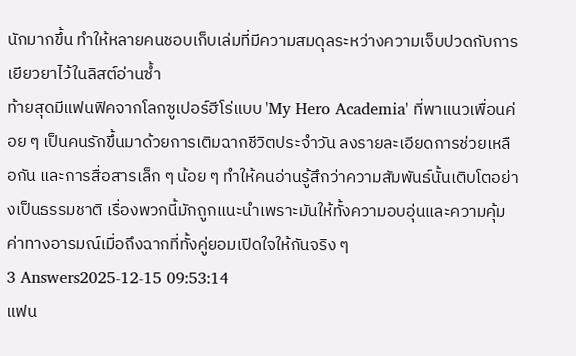นักมากขึ้น ทำให้หลายคนชอบเก็บเล่มที่มีความสมดุลระหว่างความเจ็บปวดกับการเยียวยาไว้ในลิสต์อ่านซ้ำ
ท้ายสุดมีแฟนฟิคจากโลกซูเปอร์ฮีโร่แบบ 'My Hero Academia' ที่พาแนวเพื่อนค่อย ๆ เป็นคนรักขึ้นมาด้วยการเติมฉากชีวิตประจำวัน ลงรายละเอียดการช่วยเหลือกัน และการสื่อสารเล็ก ๆ น้อย ๆ ทำให้คนอ่านรู้สึกว่าความสัมพันธ์นั้นเติบโตอย่างเป็นธรรมชาติ เรื่องพวกนี้มักถูกแนะนำเพราะมันให้ทั้งความอบอุ่นและความคุ้มค่าทางอารมณ์เมื่อถึงฉากที่ทั้งคู่ยอมเปิดใจให้กันจริง ๆ
3 Answers2025-12-15 09:53:14
แฟน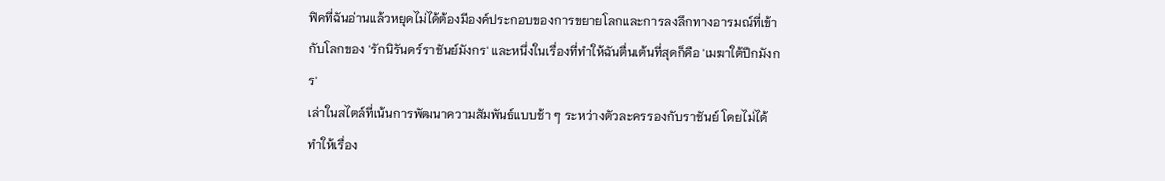ฟิคที่ฉันอ่านแล้วหยุดไม่ได้ต้องมีองค์ประกอบของการขยายโลกและการลงลึกทางอารมณ์ที่เข้ากับโลกของ 'รักนิรันดร์ราชันย์มังกร' และหนึ่งในเรื่องที่ทำให้ฉันตื่นเต้นที่สุดก็คือ 'เมฆาใต้ปีกมังกร'
เล่าในสไตล์ที่เน้นการพัฒนาความสัมพันธ์แบบช้า ๆ ระหว่างตัวละครรองกับราชันย์ โดยไม่ได้ทำให้เรื่อง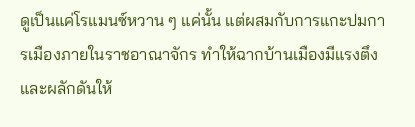ดูเป็นแค่โรแมนซ์หวาน ๆ แค่นั้น แต่ผสมกับการแกะปมการเมืองภายในราชอาณาจักร ทำให้ฉากบ้านเมืองมีแรงตึงและผลักดันให้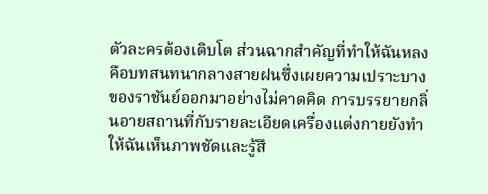ตัวละครต้องเติบโต ส่วนฉากสำคัญที่ทำให้ฉันหลงคือบทสนทนากลางสายฝนซึ่งเผยความเปราะบางของราชันย์ออกมาอย่างไม่คาดคิด การบรรยายกลิ่นอายสถานที่กับรายละเอียดเครื่องแต่งกายยังทำให้ฉันเห็นภาพชัดและรู้สึ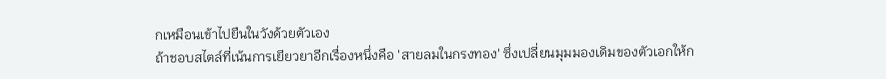กเหมือนเข้าไปยืนในวังด้วยตัวเอง
ถ้าชอบสไตล์ที่เน้นการเยียวยาอีกเรื่องหนึ่งคือ 'สายลมในกรงทอง' ซึ่งเปลี่ยนมุมมองเดิมของตัวเอกให้ก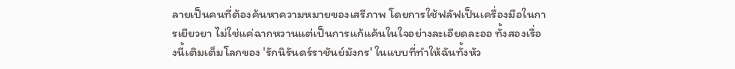ลายเป็นคนที่ต้องค้นหาความหมายของเสรีภาพ โดยการใช้ฟลัฟเป็นเครื่องมือในการเยียวยา ไม่ใช่แค่ฉากหวานแต่เป็นการแก้แค้นในใจอย่างละเอียดละออ ทั้งสองเรื่องนี้เติมเต็มโลกของ 'รักนิรันดร์ราชันย์มังกร' ในแบบที่ทำให้ฉันทั้งหัว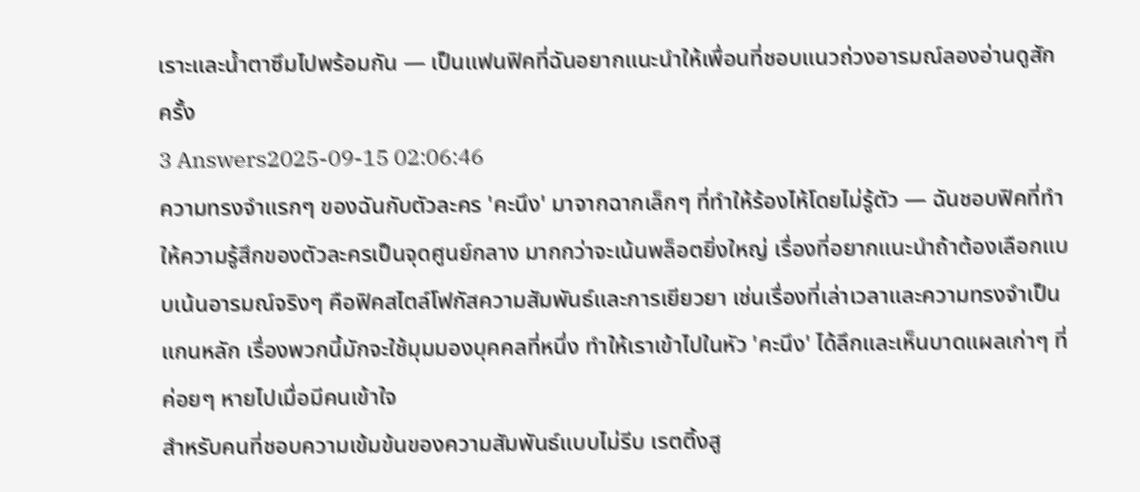เราะและน้ำตาซึมไปพร้อมกัน — เป็นแฟนฟิคที่ฉันอยากแนะนำให้เพื่อนที่ชอบแนวถ่วงอารมณ์ลองอ่านดูสักครั้ง
3 Answers2025-09-15 02:06:46
ความทรงจำแรกๆ ของฉันกับตัวละคร 'คะนึง' มาจากฉากเล็กๆ ที่ทำให้ร้องไห้โดยไม่รู้ตัว — ฉันชอบฟิคที่ทำให้ความรู้สึกของตัวละครเป็นจุดศูนย์กลาง มากกว่าจะเน้นพล็อตยิ่งใหญ่ เรื่องที่อยากแนะนำถ้าต้องเลือกแบบเน้นอารมณ์จริงๆ คือฟิคสไตล์โฟกัสความสัมพันธ์และการเยียวยา เช่นเรื่องที่เล่าเวลาและความทรงจำเป็นแกนหลัก เรื่องพวกนี้มักจะใช้มุมมองบุคคลที่หนึ่ง ทำให้เราเข้าไปในหัว 'คะนึง' ได้ลึกและเห็นบาดแผลเก่าๆ ที่ค่อยๆ หายไปเมื่อมีคนเข้าใจ
สำหรับคนที่ชอบความเข้มข้นของความสัมพันธ์แบบไม่รีบ เรตติ้งสู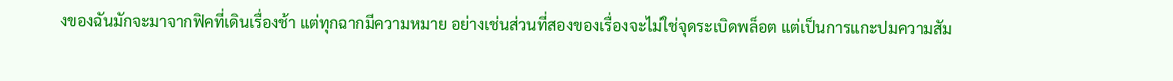งของฉันมักจะมาจากฟิคที่เดินเรื่องช้า แต่ทุกฉากมีความหมาย อย่างเช่นส่วนที่สองของเรื่องจะไม่ใช่จุดระเบิดพล็อต แต่เป็นการแกะปมความสัม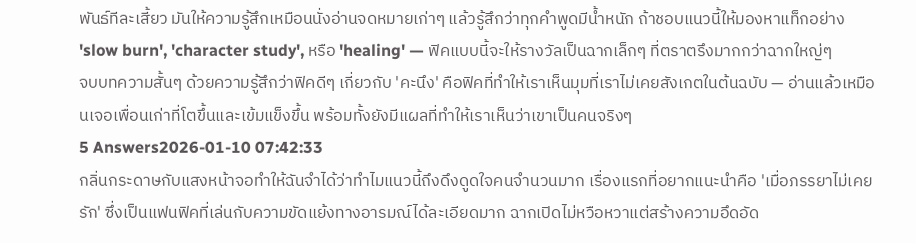พันธ์ทีละเสี้ยว มันให้ความรู้สึกเหมือนนั่งอ่านจดหมายเก่าๆ แล้วรู้สึกว่าทุกคำพูดมีน้ำหนัก ถ้าชอบแนวนี้ให้มองหาแท็กอย่าง 'slow burn', 'character study', หรือ 'healing' — ฟิคแบบนี้จะให้รางวัลเป็นฉากเล็กๆ ที่ตราตรึงมากกว่าฉากใหญ่ๆ
จบบทความสั้นๆ ด้วยความรู้สึกว่าฟิคดีๆ เกี่ยวกับ 'คะนึง' คือฟิคที่ทำให้เราเห็นมุมที่เราไม่เคยสังเกตในต้นฉบับ — อ่านแล้วเหมือนเจอเพื่อนเก่าที่โตขึ้นและเข้มแข็งขึ้น พร้อมทั้งยังมีแผลที่ทำให้เราเห็นว่าเขาเป็นคนจริงๆ
5 Answers2026-01-10 07:42:33
กลิ่นกระดาษกับแสงหน้าจอทำให้ฉันจำได้ว่าทำไมแนวนี้ถึงดึงดูดใจคนจำนวนมาก เรื่องแรกที่อยากแนะนำคือ 'เมื่อภรรยาไม่เคยรัก' ซึ่งเป็นแฟนฟิคที่เล่นกับความขัดแย้งทางอารมณ์ได้ละเอียดมาก ฉากเปิดไม่หวือหวาแต่สร้างความอึดอัด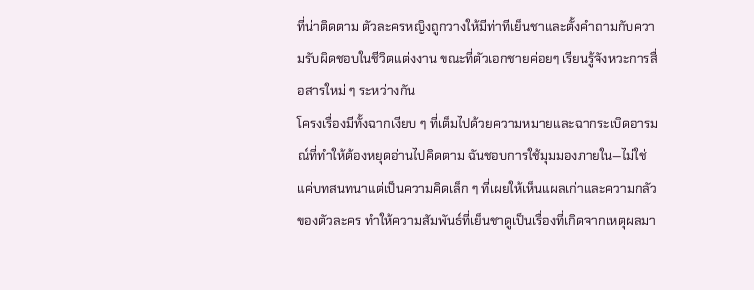ที่น่าติดตาม ตัวละครหญิงถูกวางให้มีท่าทีเย็นชาและตั้งคำถามกับความรับผิดชอบในชีวิตแต่งงาน ขณะที่ตัวเอกชายค่อยๆ เรียนรู้จังหวะการสื่อสารใหม่ ๆ ระหว่างกัน
โครงเรื่องมีทั้งฉากเงียบ ๆ ที่เต็มไปด้วยความหมายและฉากระเบิดอารมณ์ที่ทำให้ต้องหยุดอ่านไปคิดตาม ฉันชอบการใช้มุมมองภายใน—ไม่ใช่แค่บทสนทนาแต่เป็นความคิดเล็ก ๆ ที่เผยให้เห็นแผลเก่าและความกลัวของตัวละคร ทำให้ความสัมพันธ์ที่เย็นชาดูเป็นเรื่องที่เกิดจากเหตุผลมา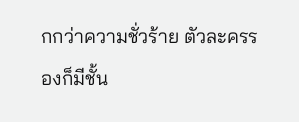กกว่าความชั่วร้าย ตัวละครรองก็มีชั้น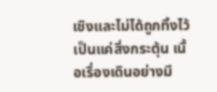เชิงและไม่ได้ถูกทิ้งไว้เป็นแค่สิ่งกระตุ้น เนื้อเรื่องเดินอย่างมี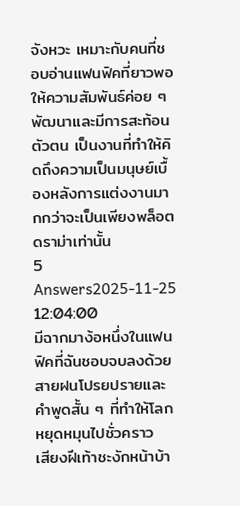จังหวะ เหมาะกับคนที่ชอบอ่านแฟนฟิคที่ยาวพอให้ความสัมพันธ์ค่อย ๆ พัฒนาและมีการสะท้อนตัวตน เป็นงานที่ทำให้คิดถึงความเป็นมนุษย์เบื้องหลังการแต่งงานมากกว่าจะเป็นเพียงพล็อตดราม่าเท่านั้น
5 Answers2025-11-25 12:04:00
มีฉากมาง้อหนึ่งในแฟนฟิคที่ฉันชอบจบลงด้วยสายฝนโปรยปรายและคำพูดสั้น ๆ ที่ทำให้โลกหยุดหมุนไปชั่วคราว
เสียงฝีเท้าชะงักหน้าบ้า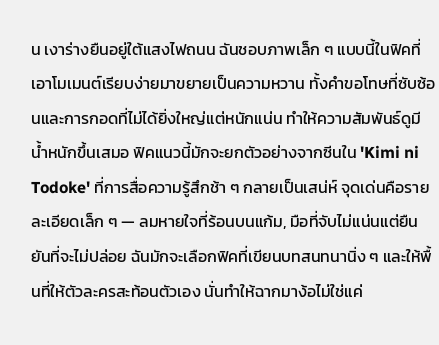น เงาร่างยืนอยู่ใต้แสงไฟถนน ฉันชอบภาพเล็ก ๆ แบบนี้ในฟิคที่เอาโมเมนต์เรียบง่ายมาขยายเป็นความหวาน ทั้งคำขอโทษที่ซับซ้อนและการกอดที่ไม่ได้ยิ่งใหญ่แต่หนักแน่น ทำให้ความสัมพันธ์ดูมีน้ำหนักขึ้นเสมอ ฟิคแนวนี้มักจะยกตัวอย่างจากซีนใน 'Kimi ni Todoke' ที่การสื่อความรู้สึกช้า ๆ กลายเป็นเสน่ห์ จุดเด่นคือรายละเอียดเล็ก ๆ — ลมหายใจที่ร้อนบนแก้ม, มือที่จับไม่แน่นแต่ยืนยันที่จะไม่ปล่อย ฉันมักจะเลือกฟิคที่เขียนบทสนทนานิ่ง ๆ และให้พื้นที่ให้ตัวละครสะท้อนตัวเอง นั่นทำให้ฉากมาง้อไม่ใช่แค่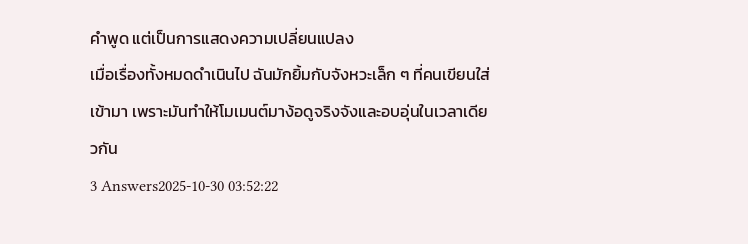คำพูด แต่เป็นการแสดงความเปลี่ยนแปลง
เมื่อเรื่องทั้งหมดดำเนินไป ฉันมักยิ้มกับจังหวะเล็ก ๆ ที่คนเขียนใส่เข้ามา เพราะมันทำให้โมเมนต์มาง้อดูจริงจังและอบอุ่นในเวลาเดียวกัน
3 Answers2025-10-30 03:52:22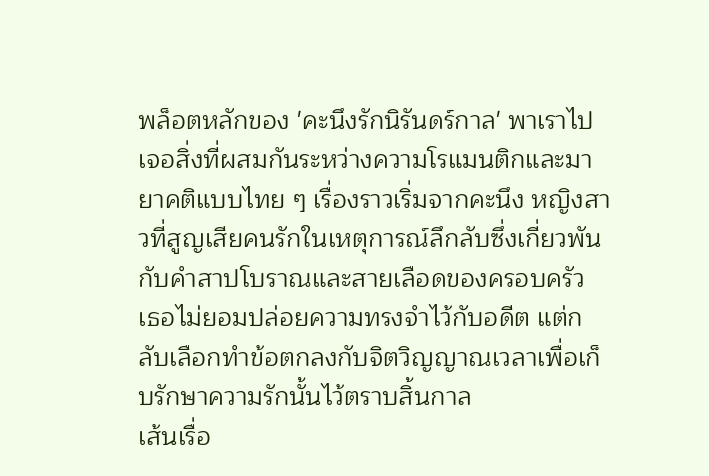พล็อตหลักของ 'คะนึงรักนิรันดร์กาล' พาเราไปเจอสิ่งที่ผสมกันระหว่างความโรแมนติกและมายาคติแบบไทย ๆ เรื่องราวเริ่มจากคะนึง หญิงสาวที่สูญเสียคนรักในเหตุการณ์ลึกลับซึ่งเกี่ยวพันกับคำสาปโบราณและสายเลือดของครอบครัว เธอไม่ยอมปล่อยความทรงจำไว้กับอดีต แต่กลับเลือกทำข้อตกลงกับจิตวิญญาณเวลาเพื่อเก็บรักษาความรักนั้นไว้ตราบสิ้นกาล
เส้นเรื่อ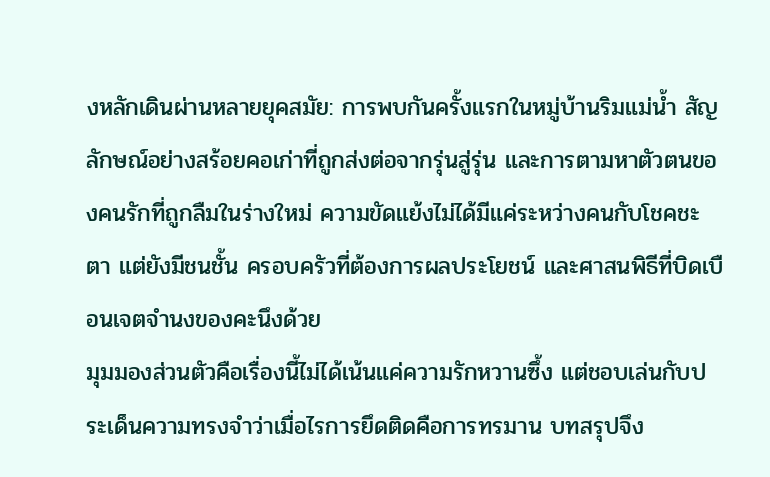งหลักเดินผ่านหลายยุคสมัย: การพบกันครั้งแรกในหมู่บ้านริมแม่น้ำ สัญลักษณ์อย่างสร้อยคอเก่าที่ถูกส่งต่อจากรุ่นสู่รุ่น และการตามหาตัวตนของคนรักที่ถูกลืมในร่างใหม่ ความขัดแย้งไม่ได้มีแค่ระหว่างคนกับโชคชะตา แต่ยังมีชนชั้น ครอบครัวที่ต้องการผลประโยชน์ และศาสนพิธีที่บิดเบือนเจตจำนงของคะนึงด้วย
มุมมองส่วนตัวคือเรื่องนี้ไม่ได้เน้นแค่ความรักหวานซึ้ง แต่ชอบเล่นกับประเด็นความทรงจำว่าเมื่อไรการยึดติดคือการทรมาน บทสรุปจึง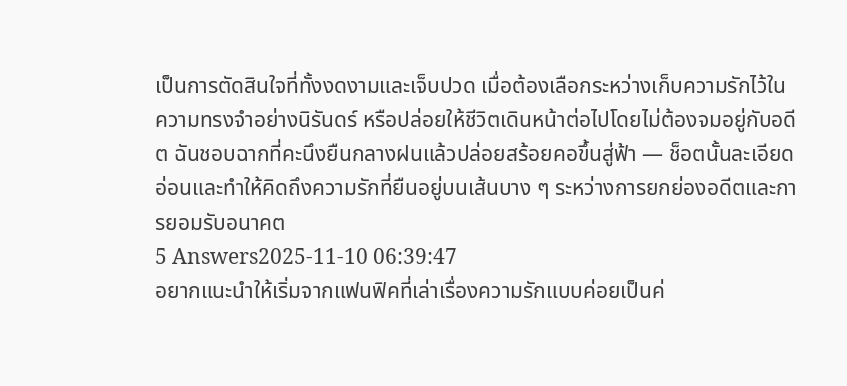เป็นการตัดสินใจที่ทั้งงดงามและเจ็บปวด เมื่อต้องเลือกระหว่างเก็บความรักไว้ในความทรงจำอย่างนิรันดร์ หรือปล่อยให้ชีวิตเดินหน้าต่อไปโดยไม่ต้องจมอยู่กับอดีต ฉันชอบฉากที่คะนึงยืนกลางฝนแล้วปล่อยสร้อยคอขึ้นสู่ฟ้า — ช็อตนั้นละเอียดอ่อนและทำให้คิดถึงความรักที่ยืนอยู่บนเส้นบาง ๆ ระหว่างการยกย่องอดีตและการยอมรับอนาคต
5 Answers2025-11-10 06:39:47
อยากแนะนำให้เริ่มจากแฟนฟิคที่เล่าเรื่องความรักแบบค่อยเป็นค่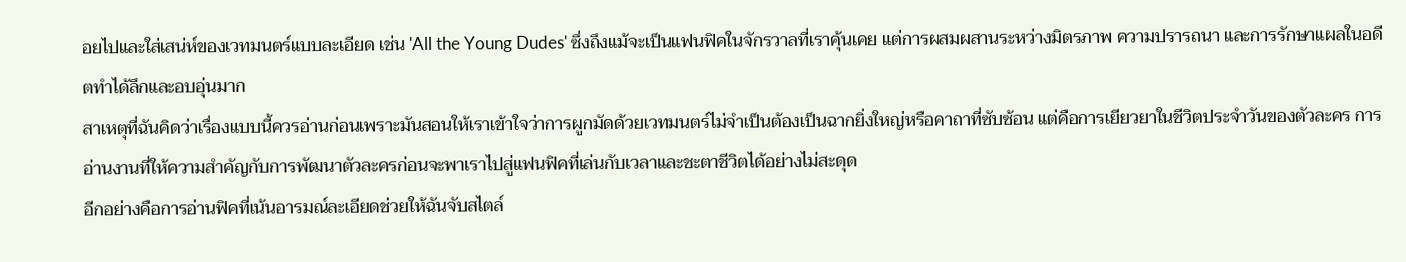อยไปและใส่เสน่ห์ของเวทมนตร์แบบละเอียด เช่น 'All the Young Dudes' ซึ่งถึงแม้จะเป็นแฟนฟิคในจักรวาลที่เราคุ้นเคย แต่การผสมผสานระหว่างมิตรภาพ ความปรารถนา และการรักษาแผลในอดีตทำได้ลึกและอบอุ่นมาก
สาเหตุที่ฉันคิดว่าเรื่องแบบนี้ควรอ่านก่อนเพราะมันสอนให้เราเข้าใจว่าการผูกมัดด้วยเวทมนตร์ไม่จำเป็นต้องเป็นฉากยิ่งใหญ่หรือคาถาที่ซับซ้อน แต่คือการเยียวยาในชีวิตประจำวันของตัวละคร การอ่านงานที่ให้ความสำคัญกับการพัฒนาตัวละครก่อนจะพาเราไปสู่แฟนฟิคที่เล่นกับเวลาและชะตาชีวิตได้อย่างไม่สะดุด
อีกอย่างคือการอ่านฟิคที่เน้นอารมณ์ละเอียดช่วยให้ฉันจับสไตล์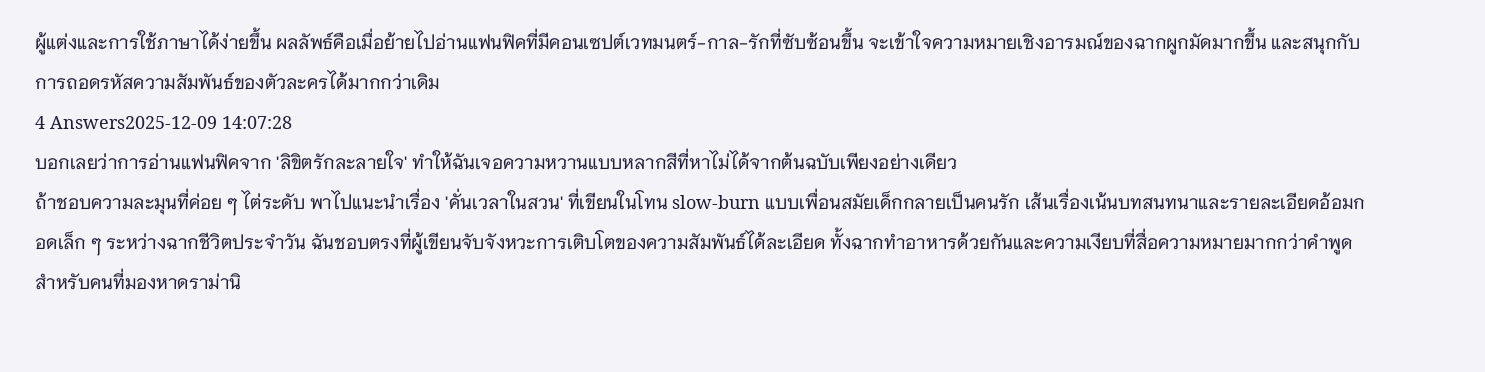ผู้แต่งและการใช้ภาษาได้ง่ายขึ้น ผลลัพธ์คือเมื่อย้ายไปอ่านแฟนฟิคที่มีคอนเซปต์เวทมนตร์-กาล-รักที่ซับซ้อนขึ้น จะเข้าใจความหมายเชิงอารมณ์ของฉากผูกมัดมากขึ้น และสนุกกับการถอดรหัสความสัมพันธ์ของตัวละครได้มากกว่าเดิม
4 Answers2025-12-09 14:07:28
บอกเลยว่าการอ่านแฟนฟิคจาก 'ลิขิตรักละลายใจ' ทำให้ฉันเจอความหวานแบบหลากสีที่หาไม่ได้จากต้นฉบับเพียงอย่างเดียว
ถ้าชอบความละมุนที่ค่อย ๆ ไต่ระดับ พาไปแนะนำเรื่อง 'คั่นเวลาในสวน' ที่เขียนในโทน slow-burn แบบเพื่อนสมัยเด็กกลายเป็นคนรัก เส้นเรื่องเน้นบทสนทนาและรายละเอียดอ้อมกอดเล็ก ๆ ระหว่างฉากชีวิตประจำวัน ฉันชอบตรงที่ผู้เขียนจับจังหวะการเติบโตของความสัมพันธ์ได้ละเอียด ทั้งฉากทำอาหารด้วยกันและความเงียบที่สื่อความหมายมากกว่าคำพูด
สำหรับคนที่มองหาดราม่านิ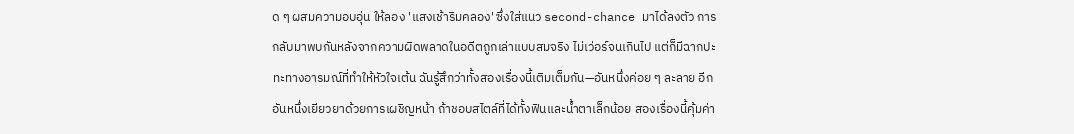ด ๆ ผสมความอบอุ่น ให้ลอง 'แสงเช้าริมคลอง' ซึ่งใส่แนว second-chance มาได้ลงตัว การกลับมาพบกันหลังจากความผิดพลาดในอดีตถูกเล่าแบบสมจริง ไม่เว่อร์จนเกินไป แต่ก็มีฉากปะทะทางอารมณ์ที่ทำให้หัวใจเต้น ฉันรู้สึกว่าทั้งสองเรื่องนี้เติมเต็มกัน—อันหนึ่งค่อย ๆ ละลาย อีกอันหนึ่งเยียวยาด้วยการเผชิญหน้า ถ้าชอบสไตล์ที่ได้ทั้งฟินและน้ำตาเล็กน้อย สองเรื่องนี้คุ้มค่า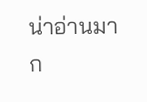น่าอ่านมาก